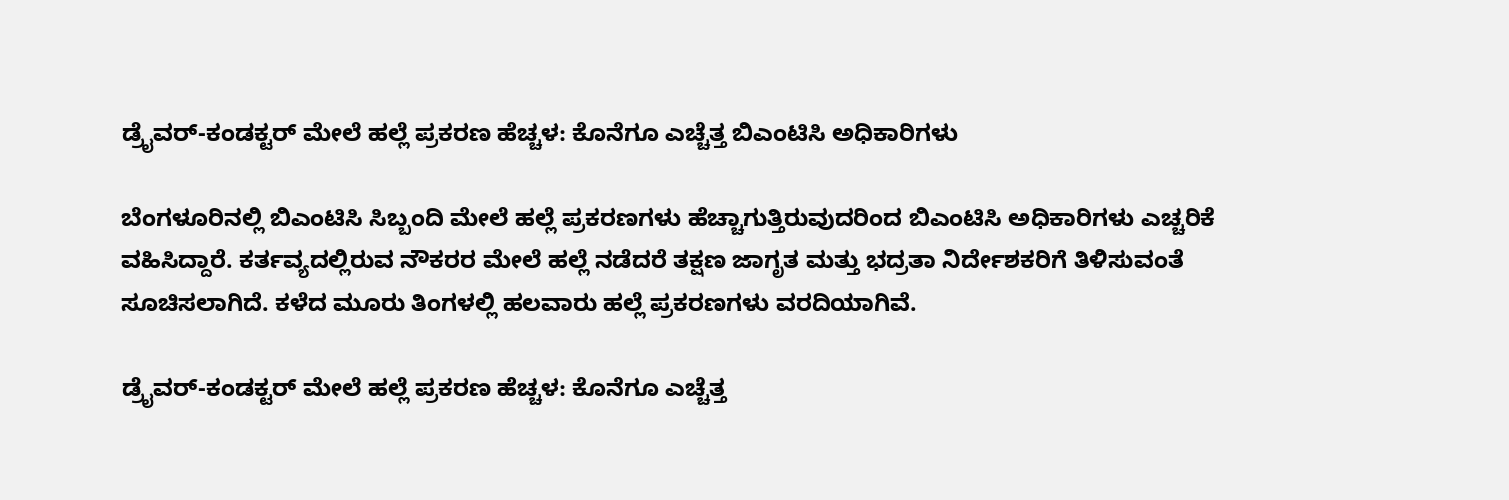ಡ್ರೈವರ್-ಕಂಡಕ್ಟರ್ ಮೇಲೆ ಹಲ್ಲೆ ಪ್ರಕರಣ ಹೆಚ್ಚಳ: ಕೊನೆಗೂ ಎಚ್ಚೆತ್ತ ಬಿಎಂಟಿಸಿ ಅಧಿಕಾರಿಗಳು

ಬೆಂಗಳೂರಿನಲ್ಲಿ ಬಿಎಂಟಿಸಿ ಸಿಬ್ಬಂದಿ ಮೇಲೆ ಹಲ್ಲೆ ಪ್ರಕರಣಗಳು ಹೆಚ್ಚಾಗುತ್ತಿರುವುದರಿಂದ ಬಿಎಂಟಿಸಿ ಅಧಿಕಾರಿಗಳು ಎಚ್ಚರಿಕೆ ವಹಿಸಿದ್ದಾರೆ. ಕರ್ತವ್ಯದಲ್ಲಿರುವ ನೌಕರರ ಮೇಲೆ ಹಲ್ಲೆ ನಡೆದರೆ ತಕ್ಷಣ ಜಾಗೃತ ಮತ್ತು ಭದ್ರತಾ ನಿರ್ದೇಶಕರಿಗೆ ತಿಳಿಸುವಂತೆ ಸೂಚಿಸಲಾಗಿದೆ. ಕಳೆದ ಮೂರು ತಿಂಗಳಲ್ಲಿ ಹಲವಾರು ಹಲ್ಲೆ ಪ್ರಕರಣಗಳು ವರದಿಯಾಗಿವೆ.

ಡ್ರೈವರ್-ಕಂಡಕ್ಟರ್ ಮೇಲೆ ಹಲ್ಲೆ ಪ್ರಕರಣ ಹೆಚ್ಚಳ: ಕೊನೆಗೂ ಎಚ್ಚೆತ್ತ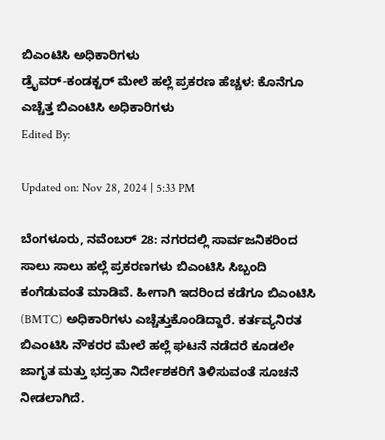ಬಿಎಂಟಿಸಿ ಅಧಿಕಾರಿಗಳು
ಡ್ರೈವರ್-ಕಂಡಕ್ಟರ್ ಮೇಲೆ ಹಲ್ಲೆ ಪ್ರಕರಣ ಹೆಚ್ಚಳ: ಕೊನೆಗೂ ಎಚ್ಚೆತ್ತ ಬಿಎಂಟಿಸಿ ಅಧಿಕಾರಿಗಳು
Edited By:

Updated on: Nov 28, 2024 | 5:33 PM

ಬೆಂಗಳೂರು, ನವೆಂಬರ್ 28: ನಗರದಲ್ಲಿ ಸಾರ್ವಜನಿಕರಿಂದ ಸಾಲು ಸಾಲು ಹಲ್ಲೆ ಪ್ರಕರಣಗಳು ಬಿಎಂಟಿಸಿ ಸಿಬ್ಬಂದಿ ಕಂಗೆಡುವಂತೆ ಮಾಡಿವೆ. ಹೀಗಾಗಿ ಇದರಿಂದ ಕಡೆಗೂ ಬಿಎಂಟಿಸಿ (BMTC) ಅಧಿಕಾರಿಗಳು ಎಚ್ಚೆತ್ತುಕೊಂಡಿದ್ದಾರೆ. ಕರ್ತವ್ಯನಿರತ ಬಿಎಂಟಿಸಿ ನೌಕರರ ಮೇಲೆ ಹಲ್ಲೆ ಘಟನೆ ನಡೆದರೆ ಕೂಡಲೇ ಜಾಗೃತ ಮತ್ತು ಭದ್ರತಾ ನಿರ್ದೇಶಕರಿಗೆ ತಿಳಿಸುವಂತೆ ಸೂಚನೆ ನೀಡಲಾಗಿದೆ.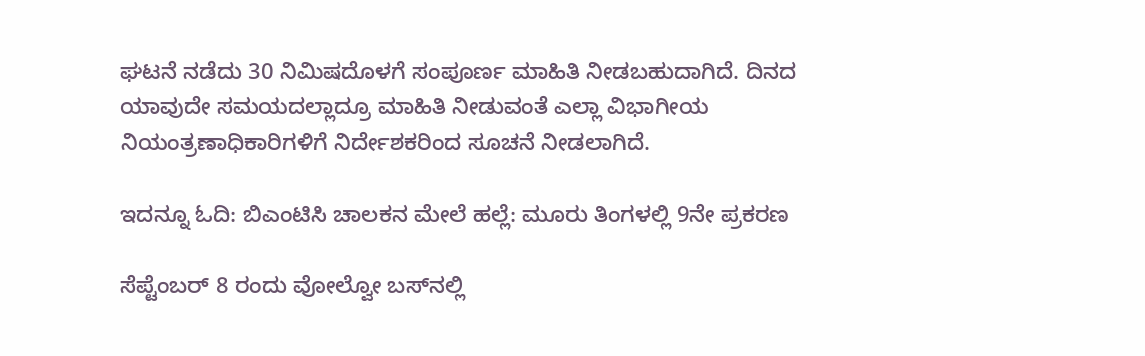ಘಟನೆ ನಡೆದು 30 ನಿಮಿಷದೊಳಗೆ ಸಂಪೂರ್ಣ ಮಾಹಿತಿ ನೀಡಬಹುದಾಗಿದೆ. ದಿನದ ಯಾವುದೇ ಸಮಯದಲ್ಲಾದ್ರೂ ಮಾಹಿತಿ ನೀಡುವಂತೆ ಎಲ್ಲಾ ವಿಭಾಗೀಯ ನಿಯಂತ್ರಣಾಧಿಕಾರಿಗಳಿಗೆ ನಿರ್ದೇಶಕರಿಂದ ಸೂಚನೆ ನೀಡಲಾಗಿದೆ.

ಇದನ್ನೂ ಓದಿ: ಬಿಎಂಟಿಸಿ ಚಾಲಕನ ಮೇಲೆ ಹಲ್ಲೆ: ಮೂರು ತಿಂಗಳಲ್ಲಿ 9ನೇ ಪ್ರಕರಣ

ಸೆಪ್ಟೆಂಬರ್‌ 8 ರಂದು ವೋಲ್ವೋ ಬಸ್‌ನಲ್ಲಿ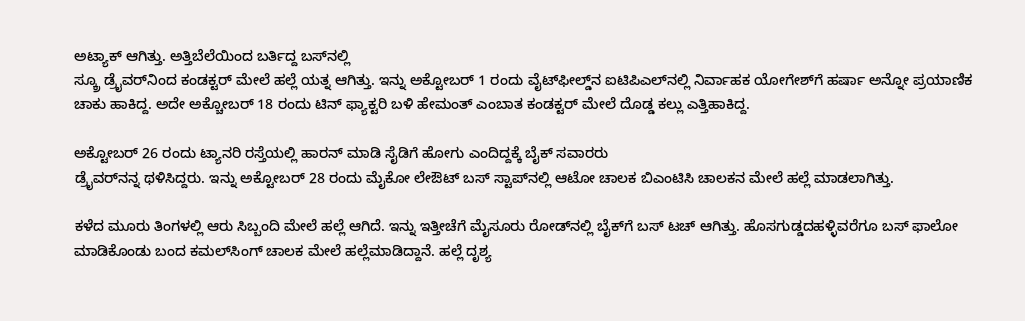ಅಟ್ಯಾಕ್‌ ಆಗಿತ್ತು. ಅತ್ತಿಬೆಲೆಯಿಂದ ಬರ್ತಿದ್ದ ಬಸ್‌ನಲ್ಲಿ
ಸ್ಕ್ರೂ ಡ್ರೈವರ್‌ನಿಂದ ಕಂಡಕ್ಟರ್‌ ಮೇಲೆ ಹಲ್ಲೆ ಯತ್ನ ಆಗಿತ್ತು. ಇನ್ನು ಅಕ್ಟೋಬರ್‌ 1 ರಂದು ವೈಟ್‌ಫೀಲ್ಡ್‌ನ ಐಟಿಪಿಎಲ್‌ನಲ್ಲಿ ನಿರ್ವಾಹಕ ಯೋಗೇಶ್‌ಗೆ ಹರ್ಷಾ ಅನ್ನೋ ಪ್ರಯಾಣಿಕ ಚಾಕು ಹಾಕಿದ್ದ. ಅದೇ ಅಕ್ಚೋಬರ್‌ 18 ರಂದು ಟಿನ್‌ ಫ್ಯಾಕ್ಟರಿ ಬಳಿ ಹೇಮಂತ್ ಎಂಬಾತ ಕಂಡಕ್ಟರ್‌ ಮೇಲೆ ದೊಡ್ಡ ಕಲ್ಲು ಎತ್ತಿಹಾಕಿದ್ದ.

ಅಕ್ಟೋಬರ್‌ 26 ರಂದು ಟ್ಯಾನರಿ ರಸ್ತೆಯಲ್ಲಿ ಹಾರನ್‌ ಮಾಡಿ ಸೈಡಿಗೆ ಹೋಗು ಎಂದಿದ್ದಕ್ಕೆ ಬೈಕ್‌ ಸವಾರರು
ಡ್ರೈವರ್‌ನನ್ನ ಥಳಿಸಿದ್ದರು. ಇನ್ನು ಅಕ್ಟೋಬರ್‌ 28 ರಂದು ಮೈಕೋ ಲೇಔಟ್ ಬಸ್ ಸ್ಟಾಪ್‌ನಲ್ಲಿ ಆಟೋ ಚಾಲಕ ಬಿಎಂಟಿಸಿ ಚಾಲಕನ ಮೇಲೆ ಹಲ್ಲೆ ಮಾಡಲಾಗಿತ್ತು.

ಕಳೆದ ಮೂರು ತಿಂಗಳಲ್ಲಿ ಆರು ಸಿಬ್ಬಂದಿ ಮೇಲೆ ಹಲ್ಲೆ ಆಗಿದೆ. ಇನ್ನು ಇತ್ತೀಚೆಗೆ ಮೈಸೂರು ರೋಡ್‌ನಲ್ಲಿ ಬೈಕ್‌ಗೆ ಬಸ್‌ ಟಚ್ ಆಗಿತ್ತು. ಹೊಸಗುಡ್ಡದಹಳ್ಳಿವರೆಗೂ ಬಸ್‌ ಫಾಲೋ ಮಾಡಿಕೊಂಡು ಬಂದ ಕಮಲ್‌ಸಿಂಗ್‌ ಚಾಲಕ ಮೇಲೆ ಹಲ್ಲೆಮಾಡಿದ್ದಾನೆ. ಹಲ್ಲೆ ದೃಶ್ಯ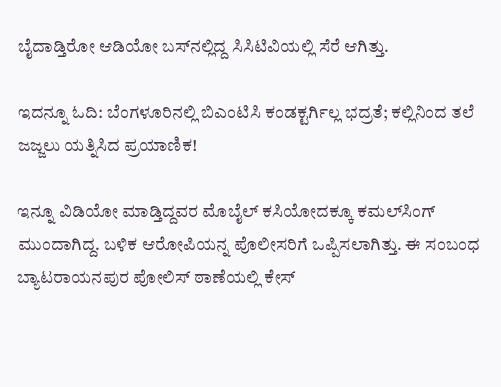ಬೈದಾಡ್ತಿರೋ ಆಡಿಯೋ ಬಸ್‌ನಲ್ಲಿದ್ದ ಸಿಸಿಟಿವಿಯಲ್ಲಿ ಸೆರೆ ಆಗಿತ್ತು.

ಇದನ್ನೂ ಓದಿ: ಬೆಂಗಳೂರಿನಲ್ಲಿ ಬಿಎಂಟಿಸಿ ಕಂಡಕ್ಟರ್ಗಿಲ್ಲ ಭದ್ರತೆ; ಕಲ್ಲಿನಿಂದ ತಲೆ ಜಜ್ಜಲು ಯತ್ನಿಸಿದ ಪ್ರಯಾಣಿಕ!

ಇನ್ನೂ ವಿಡಿಯೋ ಮಾಡ್ತಿದ್ದವರ ಮೊಬೈಲ್‌ ಕಸಿಯೋದಕ್ಕೂ ಕಮಲ್‌ಸಿಂಗ್ ಮುಂದಾಗಿದ್ದ. ಬಳಿಕ ಆರೋಪಿಯನ್ನ ಪೊಲೀಸರಿಗೆ ಒಪ್ಪಿಸಲಾಗಿತ್ತು. ಈ ಸಂಬಂಧ ಬ್ಯಾಟರಾಯನಪುರ ಪೋಲಿಸ್ ಠಾಣೆಯಲ್ಲಿ ಕೇಸ್‌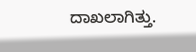ದಾಖಲಾಗಿತ್ತು.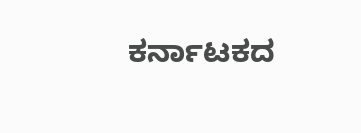ಕರ್ನಾಟಕದ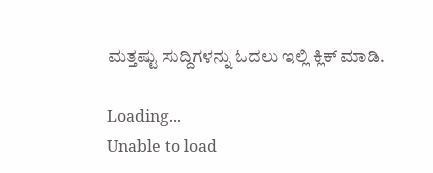ಮತ್ತಷ್ಟು ಸುದ್ದಿಗಳನ್ನು ಓದಲು ಇಲ್ಲಿ ಕ್ಲಿಕ್ ಮಾಡಿ.

Loading...
Unable to load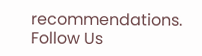recommendations.
Follow Us